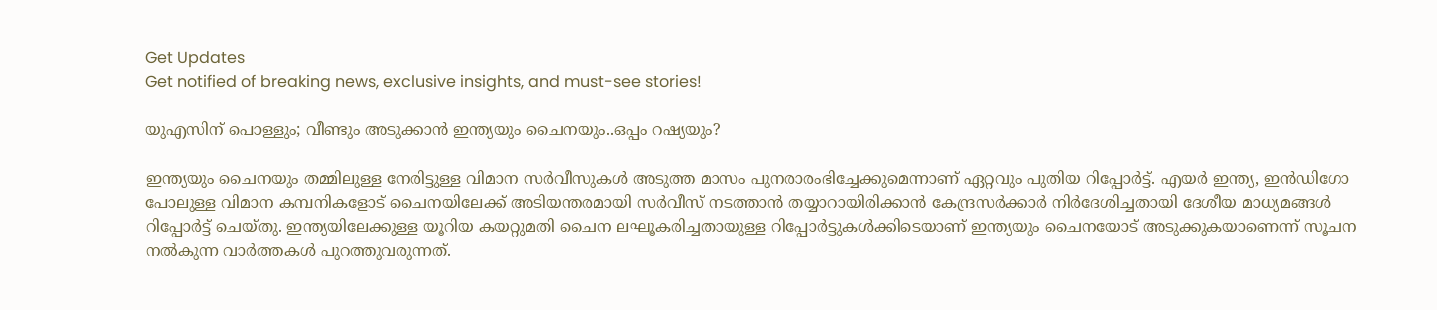Get Updates
Get notified of breaking news, exclusive insights, and must-see stories!

യുഎസിന് പൊള്ളും; വീണ്ടും അടുക്കാൻ ഇന്ത്യയും ചൈനയും..ഒപ്പം റഷ്യയും?

ഇന്ത്യയും ചൈനയും തമ്മിലുള്ള നേരിട്ടുള്ള വിമാന സർവീസുകൾ അടുത്ത മാസം പുനരാരംഭിച്ചേക്കുമെന്നാണ് ഏറ്റവും പുതിയ റിപ്പോർട്ട്. എയർ ഇന്ത്യ, ഇൻഡിഗോ പോലുള്ള വിമാന കമ്പനികളോട് ചൈനയിലേക്ക് അടിയന്തരമായി സർവീസ് നടത്താൻ തയ്യാറായിരിക്കാൻ കേന്ദ്രസർക്കാർ നിർദേശിച്ചതായി ദേശീയ മാധ്യമങ്ങൾ റിപ്പോർട്ട് ചെയ്തു. ഇന്ത്യയിലേക്കുള്ള യൂറിയ കയറ്റുമതി ചൈന ലഘൂകരിച്ചതായുള്ള റിപ്പോർട്ടുകൾക്കിടെയാണ് ഇന്ത്യയും ചൈനയോട് അടുക്കുകയാണെന്ന് സൂചന നൽകുന്ന വാർത്തകൾ പുറത്തുവരുന്നത്.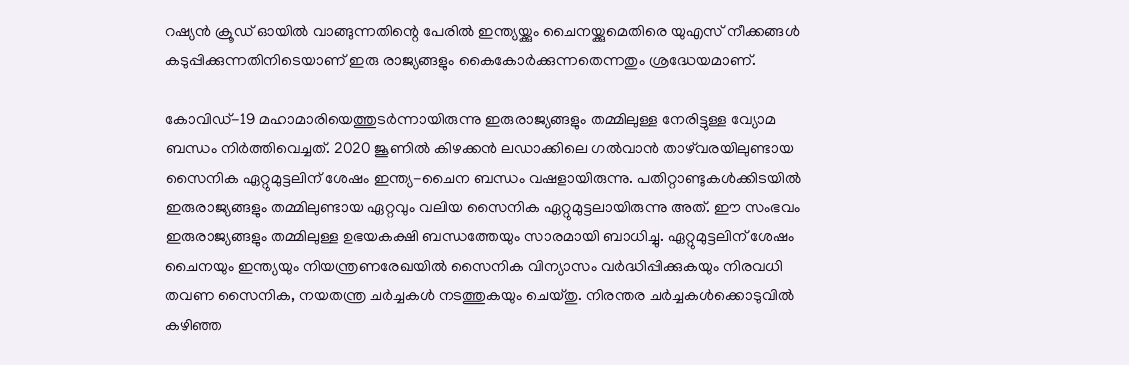റഷ്യൻ ക്രൂഡ് ഓയിൽ വാങ്ങുന്നതിന്റെ പേരിൽ ഇന്ത്യയ്ക്കും ചൈനയ്ക്കുമെതിരെ യുഎസ് നീക്കങ്ങൾ കടുപ്പിക്കുന്നതിനിടെയാണ് ഇരു രാജ്യങ്ങളും കൈകോർക്കുന്നതെന്നതും ശ്രദ്ധേയമാണ്.

കോവിഡ്-19 മഹാമാരിയെത്തുടർന്നായിരുന്നു ഇരുരാജ്യങ്ങളും തമ്മിലുള്ള നേരിട്ടുള്ള വ്യോമ ബന്ധം നിർത്തിവെച്ചത്. 2020 ജൂണിൽ കിഴക്കൻ ലഡാക്കിലെ ഗൽവാൻ താഴ്‌വരയിലുണ്ടായ സൈനിക ഏറ്റുമുട്ടലിന് ശേഷം ഇന്ത്യ-ചൈന ബന്ധം വഷളായിരുന്നു. പതിറ്റാണ്ടുകൾക്കിടയിൽ ഇരുരാജ്യങ്ങളും തമ്മിലുണ്ടായ ഏറ്റവും വലിയ സൈനിക ഏറ്റുമുട്ടലായിരുന്നു അത്. ഈ സംഭവം ഇരുരാജ്യങ്ങളും തമ്മിലുള്ള ഉഭയകക്ഷി ബന്ധത്തേയും സാരമായി ബാധിച്ചു. ഏറ്റുമുട്ടലിന് ശേഷം ചൈനയും ഇന്ത്യയും നിയന്ത്രണരേഖയിൽ സൈനിക വിന്യാസം വർദ്ധിപ്പിക്കുകയും നിരവധി തവണ സൈനിക, നയതന്ത്ര ചർച്ചകൾ നടത്തുകയും ചെയ്തു. നിരന്തര ചർച്ചകൾക്കൊടുവിൽ കഴിഞ്ഞ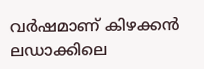വർഷമാണ് കിഴക്കൻ ലഡാക്കിലെ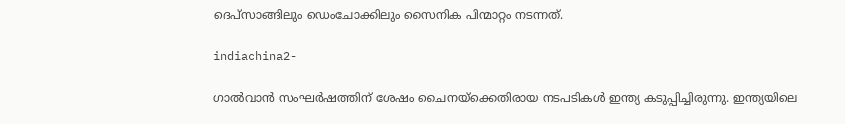ദെപ്‌സാങ്ങിലും ഡെംചോക്കിലും സൈനിക പിന്മാറ്റം നടന്നത്.

indiachina2-

ഗാൽവാൻ സംഘർഷത്തിന് ശേഷം ചൈനയ്ക്കെതിരായ നടപടികൾ ഇന്ത്യ കടുപ്പിച്ചിരുന്നു. ഇന്ത്യയിലെ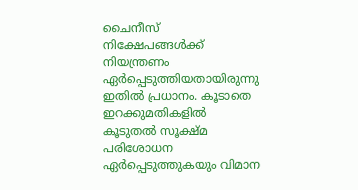ചൈനീസ് നിക്ഷേപങ്ങൾക്ക് നിയന്ത്രണം ഏർപ്പെടുത്തിയതായിരുന്നു ഇതിൽ പ്രധാനം. കൂടാതെ ഇറക്കുമതികളിൽ കൂടുതൽ സൂക്ഷ്മ പരിശോധന ഏർപ്പെടുത്തുകയും വിമാന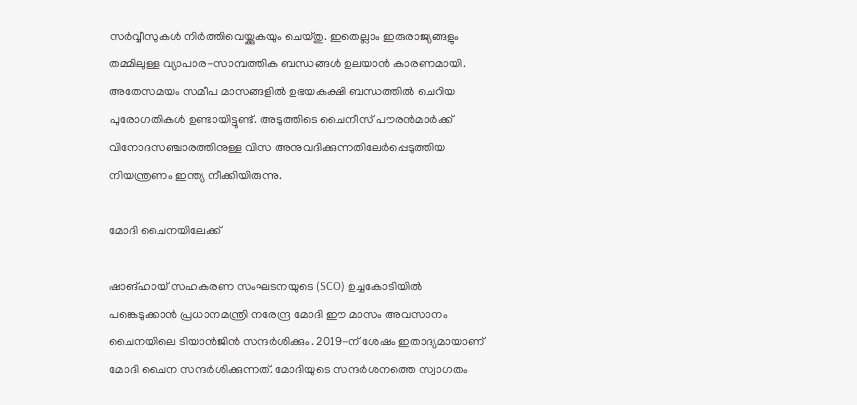സർവ്വീസുകൾ നിർത്തിവെയ്ക്കുകയും ചെയ്തു. ഇതെല്ലാം ഇരുരാജ്യങ്ങളും തമ്മിലുള്ള വ്യാപാര-സാമ്പത്തിക ബന്ധങ്ങൾ ഉലയാൻ കാരണമായി. അതേസമയം സമീപ മാസങ്ങളിൽ ഉഭയകക്ഷി ബന്ധത്തിൽ ചെറിയ പുരോഗതികൾ ഉണ്ടായിട്ടുണ്ട്. അടുത്തിടെ ചൈനീസ് പൗരൻമാർക്ക് വിനോദസഞ്ചാരത്തിനുള്ള വിസ അനുവദിക്കുന്നതിലേർപ്പെടുത്തിയ നിയന്ത്രണം ഇന്ത്യ നീക്കിയിരുന്നു.

മോദി ചൈനയിലേക്ക്

ഷാങ്ഹായ് സഹകരണ സംഘടനയുടെ (SCO) ഉച്ചകോടിയിൽ പങ്കെടുക്കാൻ പ്രധാനമന്ത്രി നരേന്ദ്ര മോദി ഈ മാസം അവസാനം ചൈനയിലെ ടിയാൻജിൻ സന്ദർശിക്കും. 2019-ന് ശേഷം ഇതാദ്യമായാണ് മോദി ചൈന സന്ദർശിക്കുന്നത്. മോദിയുടെ സന്ദർശനത്തെ സ്വാഗതം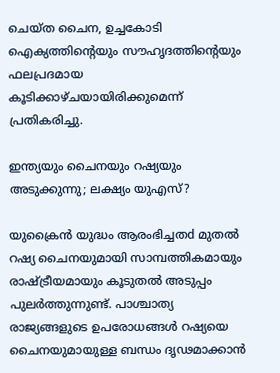ചെയ്ത ചൈന, ഉച്ചകോടി ഐക്യത്തിൻ്റെയും സൗഹൃദത്തിൻ്റെയും ഫലപ്രദമായ കൂടിക്കാഴ്ചയായിരിക്കുമെന്ന് പ്രതികരിച്ചു.

ഇന്ത്യയും ചൈനയും റഷ്യയും അടുക്കുന്നു; ലക്ഷ്യം യുഎസ്?

യുക്രൈൻ യുദ്ധം ആരംഭിച്ചതd മുതൽ റഷ്യ ചൈനയുമായി സാമ്പത്തികമായും രാഷ്ട്രീയമായും കൂടുതൽ അടുപ്പം പുലർത്തുന്നുണ്ട്. പാശ്ചാത്യ രാജ്യങ്ങളുടെ ഉപരോധങ്ങൾ റഷ്യയെ ചൈനയുമായുള്ള ബന്ധം ദൃഢമാക്കാൻ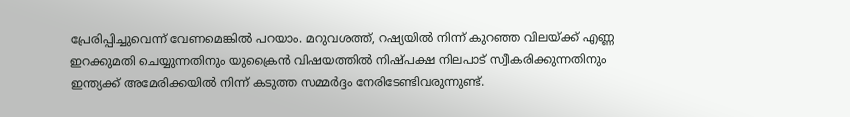പ്രേരിപ്പിച്ചുവെന്ന് വേണമെങ്കിൽ പറയാം. മറുവശത്ത്, റഷ്യയിൽ നിന്ന് കുറഞ്ഞ വിലയ്ക്ക് എണ്ണ ഇറക്കുമതി ചെയ്യുന്നതിനും യുക്രൈൻ വിഷയത്തിൽ നിഷ്പക്ഷ നിലപാട് സ്വീകരിക്കുന്നതിനും ഇന്ത്യക്ക് അമേരിക്കയിൽ നിന്ന് കടുത്ത സമ്മർദ്ദം നേരിടേണ്ടിവരുന്നുണ്ട്.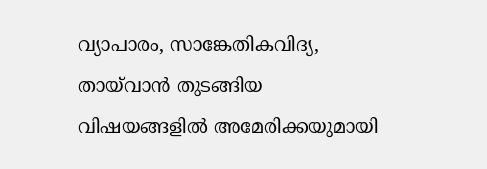വ്യാപാരം, സാങ്കേതികവിദ്യ, തായ്‌വാൻ തുടങ്ങിയ വിഷയങ്ങളിൽ അമേരിക്കയുമായി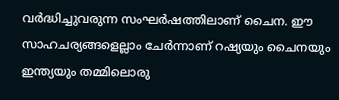വർദ്ധിച്ചുവരുന്ന സംഘർഷത്തിലാണ് ചൈന. ഈ സാഹചര്യങ്ങളെല്ലാം ചേർന്നാണ് റഷ്യയും ചൈനയും ഇന്ത്യയും തമ്മിലൊരു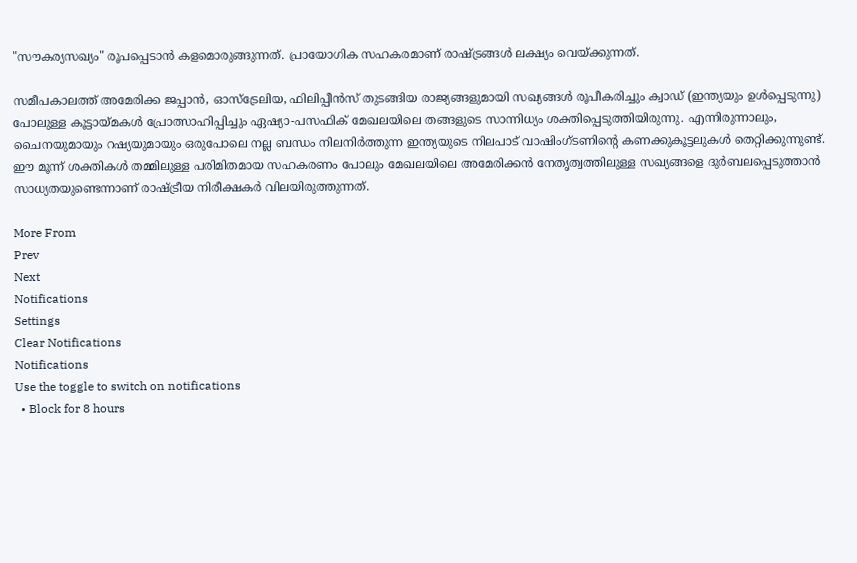"സൗകര്യസഖ്യം" രൂപപ്പെടാൻ കളമൊരുങ്ങുന്നത്. പ്രായോഗിക സഹകരമാണ് രാഷ്ട്രങ്ങൾ ലക്ഷ്യം വെയ്ക്കുന്നത്.

സമീപകാലത്ത് അമേരിക്ക ജപ്പാൻ, ഓസ്‌ട്രേലിയ, ഫിലിപ്പീൻസ് തുടങ്ങിയ രാജ്യങ്ങളുമായി സഖ്യങ്ങൾ രൂപീകരിച്ചും ക്വാഡ് (ഇന്ത്യയും ഉൾപ്പെടുന്നു) പോലുള്ള കൂട്ടായ്മകൾ പ്രോത്സാഹിപ്പിച്ചും ഏഷ്യാ-പസഫിക് മേഖലയിലെ തങ്ങളുടെ സാന്നിധ്യം ശക്തിപ്പെടുത്തിയിരുന്നു. എന്നിരുന്നാലും, ചൈനയുമായും റഷ്യയുമായും ഒരുപോലെ നല്ല ബന്ധം നിലനിർത്തുന്ന ഇന്ത്യയുടെ നിലപാട് വാഷിംഗ്ടണിന്റെ കണക്കുകൂട്ടലുകൾ തെറ്റിക്കുന്നുണ്ട്. ഈ മൂന്ന് ശക്തികൾ തമ്മിലുള്ള പരിമിതമായ സഹകരണം പോലും മേഖലയിലെ അമേരിക്കൻ നേതൃത്വത്തിലുള്ള സഖ്യങ്ങളെ ദുർബലപ്പെടുത്താൻ സാധ്യതയുണ്ടെന്നാണ് രാഷ്ട്രീയ നിരീക്ഷകർ വിലയിരുത്തുന്നത്.

More From
Prev
Next
Notifications
Settings
Clear Notifications
Notifications
Use the toggle to switch on notifications
  • Block for 8 hours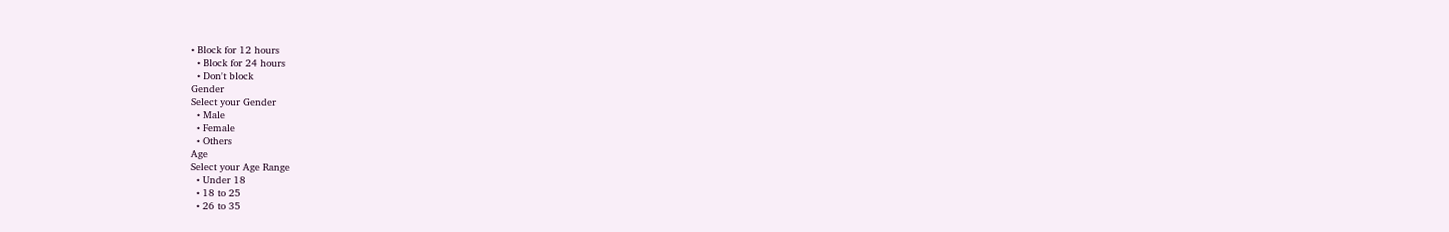• Block for 12 hours
  • Block for 24 hours
  • Don't block
Gender
Select your Gender
  • Male
  • Female
  • Others
Age
Select your Age Range
  • Under 18
  • 18 to 25
  • 26 to 35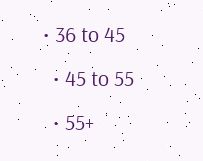• 36 to 45
  • 45 to 55
  • 55+